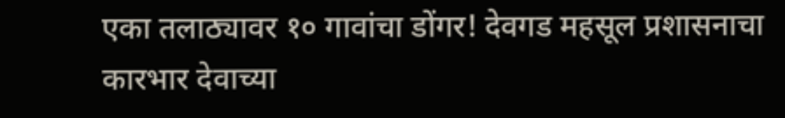एका तलाठ्यावर १० गावांचा डोंगर! देवगड महसूल प्रशासनाचा कारभार देवाच्या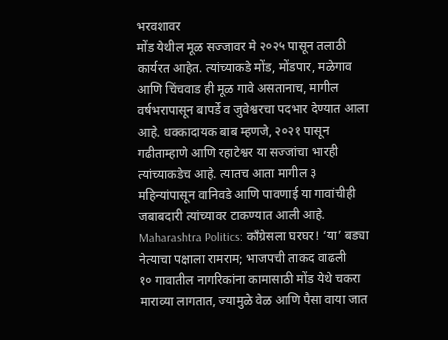भरवशावर
मोंड येथील मूळ सज्जावर मे २०२५ पासून तलाठी कार्यरत आहेत. त्यांच्याकडे मोंड, मोंडपार, मळेगाव आणि चिंचवाड ही मूळ गावे असतानाच, मागील वर्षभरापासून बापर्डे व जुवेश्वरचा पदभार देण्यात आला आहे. धक्कादायक बाब म्हणजे, २०२१ पासून गढीताम्हाणे आणि रहाटेश्वर या सज्जांचा भारही त्यांच्याकडेच आहे. त्यातच आता मागील ३ महिन्यांपासून वानिवडे आणि पावणाई या गावांचीही जबाबदारी त्यांच्यावर टाकण्यात आली आहे.
Maharashtra Politics: काँग्रेसला घरघर! ‘या’ बड्या नेत्याचा पक्षाला रामराम; भाजपची ताकद वाढली
१० गावातील नागरिकांना कामासाठी मोंड येथे चकरा माराव्या लागतात, ज्यामुळे वेळ आणि पैसा वाया जात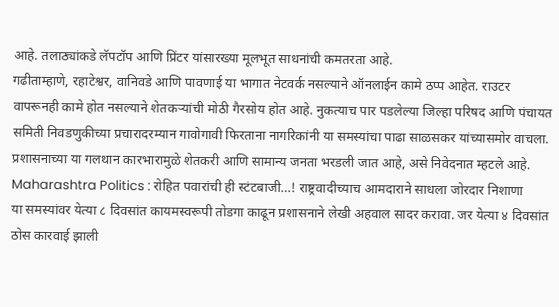आहे. तलाठ्यांकडे लॅपटॉप आणि प्रिंटर यांसारख्या मूलभूत साधनांची कमतरता आहे.
गढीताम्हाणे, रहाटेश्वर, वानिवडे आणि पावणाई या भागात नेटवर्क नसल्याने ऑनलाईन कामे ठप्प आहेत. राउटर वापरूनही कामे होत नसल्याने शेतकऱ्यांची मोठी गैरसोय होत आहे. नुकत्याच पार पडलेल्या जिल्हा परिषद आणि पंचायत समिती निवडणुकीच्या प्रचारादरम्यान गावोगावी फिरताना नागरिकांनी या समस्यांचा पाढा साळसकर यांच्यासमोर वाचला. प्रशासनाच्या या गलथान कारभारामुळे शेतकरी आणि सामान्य जनता भरडली जात आहे, असे निवेदनात म्हटले आहे.
Maharashtra Politics : रोहित पवारांची ही स्टंटबाजी…! राष्ट्रवादीच्याच आमदाराने साधला जोरदार निशाणा
या समस्यांवर येत्या ८ दिवसांत कायमस्वरूपी तोडगा काढून प्रशासनाने लेखी अहवाल सादर करावा. जर येत्या ४ दिवसांत ठोस कारवाई झाली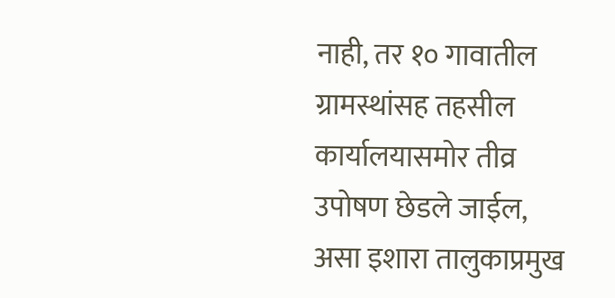नाही, तर १० गावातील ग्रामस्थांसह तहसील कार्यालयासमोर तीव्र उपोषण छेडले जाईल, असा इशारा तालुकाप्रमुख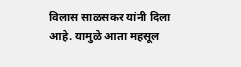विलास साळसकर यांनी दिला आहे. यामुळे आता महसूल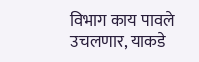विभाग काय पावले उचलणार, याकडे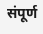संपूर्ण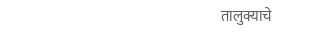तालुक्याचे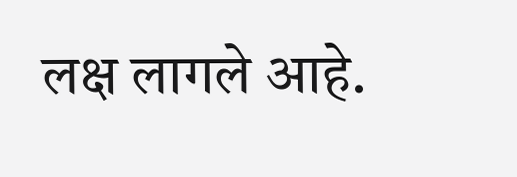लक्ष लागले आहे.